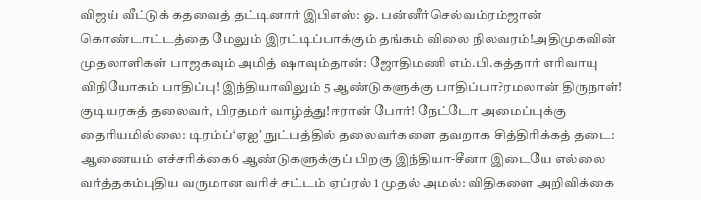விஜய் வீட்டுக் கதவைத் தட்டினார் இபிஎஸ்: ஓ. பன்னீர்செல்வம்ரம்ஜான் கொண்டாட்டத்தை மேலும் இரட்டிப்பாக்கும் தங்கம் விலை நிலவரம்!அதிமுகவின் முதலாளிகள் பாஜகவும் அமித் ஷாவும்தான்: ஜோதிமணி எம்.பி.கத்தார் எரிவாயு விநியோகம் பாதிப்பு! இந்தியாவிலும் 5 ஆண்டுகளுக்கு பாதிப்பா?ரமலான் திருநாள்! குடியரசுத் தலைவர், பிரதமர் வாழ்த்து!ஈரான் போர்! நேட்டோ அமைப்புக்கு தைரியமில்லை: டிரம்ப்‘ஏஐ’ நுட்பத்தில் தலைவர்களை தவறாக சித்திரிக்கத் தடை: ஆணையம் எச்சரிக்கை6 ஆண்டுகளுக்குப் பிறகு இந்தியா-சீனா இடையே எல்லை வர்த்தகம்புதிய வருமான வரிச் சட்டம் ஏப்ரல் 1 முதல் அமல்: விதிகளை அறிவிக்கை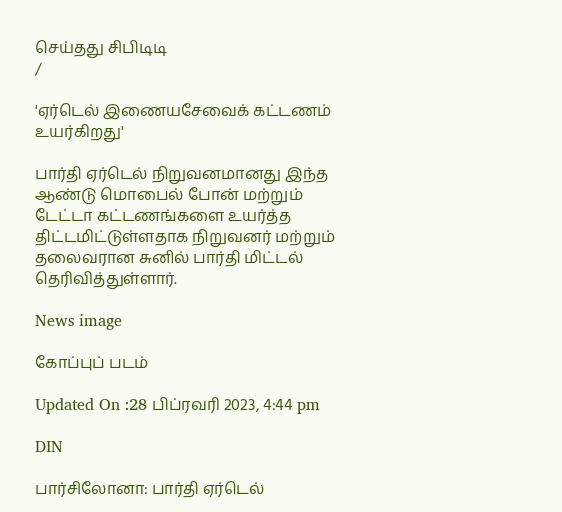செய்தது சிபிடிடி
/

'ஏர்டெல் இணையசேவைக் கட்டணம் உயர்கிறது'

பார்தி ஏர்டெல் நிறுவனமானது இந்த ஆண்டு மொபைல் போன் மற்றும் டேட்டா கட்டணங்களை உயர்த்த திட்டமிட்டுள்ளதாக நிறுவனர் மற்றும் தலைவரான சுனில் பார்தி மிட்டல் தெரிவித்துள்ளார்.

News image

கோப்புப் படம்

Updated On :28 பிப்ரவரி 2023, 4:44 pm

DIN

பார்சிலோனா: பார்தி ஏர்டெல்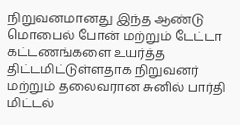நிறுவனமானது இந்த ஆண்டு மொபைல் போன் மற்றும் டேட்டா கட்டணங்களை உயர்த்த திட்டமிட்டுள்ளதாக நிறுவனர் மற்றும் தலைவரான சுனில் பார்தி மிட்டல்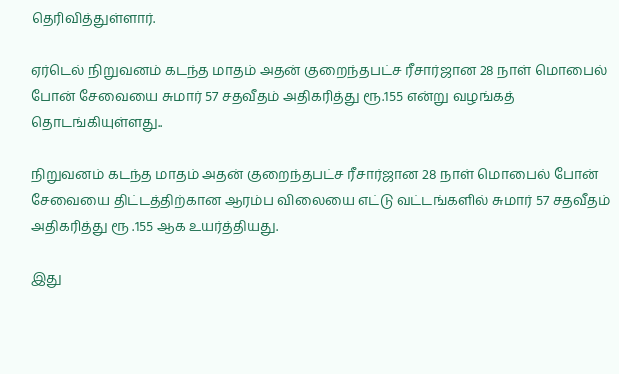தெரிவித்துள்ளார்.

ஏர்டெல் நிறுவனம் கடந்த மாதம் அதன் குறைந்தபட்ச ரீசார்ஜான 28 நாள் மொபைல் போன் சேவையை சுமார் 57 சதவீதம் அதிகரித்து ரூ.155 என்று வழங்கத் தொடங்கியுள்ளது..

நிறுவனம் கடந்த மாதம் அதன் குறைந்தபட்ச ரீசார்ஜான 28 நாள் மொபைல் போன் சேவையை திட்டத்திற்கான ஆரம்ப விலையை எட்டு வட்டங்களில் சுமார் 57 சதவீதம் அதிகரித்து ரூ .155 ஆக உயர்த்தியது.

இது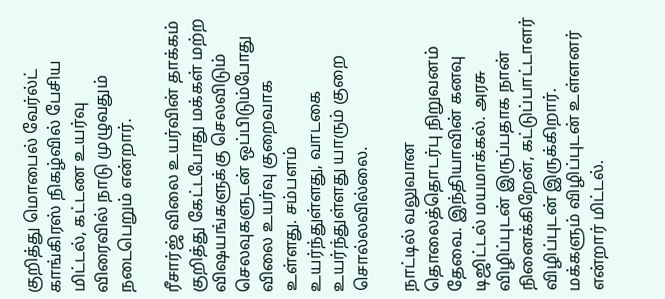குறித்து மொபைல் வேர்ல்ட் காங்கிரஸ் நிகழ்வில் பேசிய மிட்டல், கட்டண உயர்வு விரைவில் நாடு முழுவதும் நடைபெறும் என்றார்.

ரீசார்ஜ் விலை உயர்வின் தாக்கம் குறித்து கேட்டபோது மக்கள் மற்ற விஷயங்களுக்கு செலவிடும் செலவுகளுடன் ஒப்பிடும்போது விலை உயர்வு குறைவாக உள்ளது. சம்பளம் உயர்ந்துள்ளது, வாடகை உயர்ந்துள்ளது யாரும் குறை சொல்லவில்லை.

நாட்டில் வலுவான தொலைத்தொடர்பு நிறுவனம் தேவை. இந்தியாவின் கனவு டிஜிட்டல் மயமாக்கல். அரசு விழிப்புடன் இருப்பதாக நான் நினைக்கிறேன், கட்டுப்பாட்டாளர் விழிப்புடன் இருக்கிறார். மக்களும் விழிப்புடன் உள்ளனர் என்றார் மிட்டல்.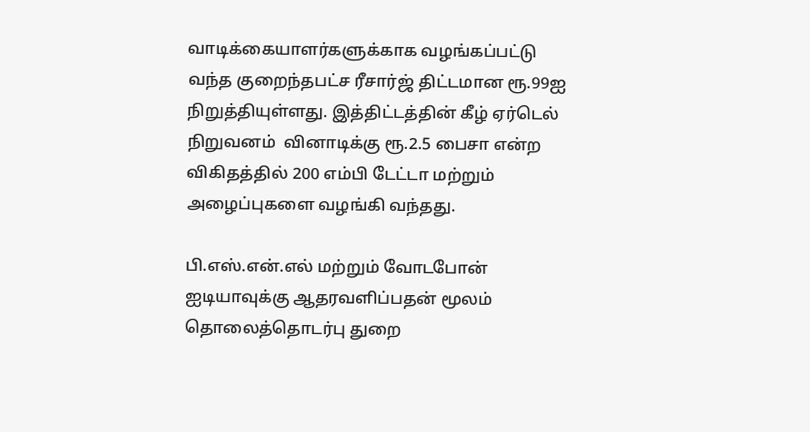வாடிக்கையாளர்களுக்காக வழங்கப்பட்டு வந்த குறைந்தபட்ச ரீசார்ஜ் திட்டமான ரூ.99ஐ நிறுத்தியுள்ளது. இத்திட்டத்தின் கீழ் ஏர்டெல் நிறுவனம்  வினாடிக்கு ரூ.2.5 பைசா என்ற விகிதத்தில் 200 எம்பி டேட்டா மற்றும் அழைப்புகளை வழங்கி வந்தது.

பி.எஸ்.என்.எல் மற்றும் வோடபோன் ஐடியாவுக்கு ஆதரவளிப்பதன் மூலம் தொலைத்தொடர்பு துறை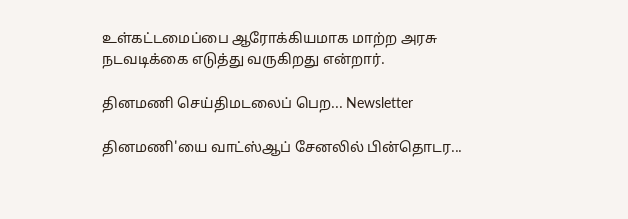உள்கட்டமைப்பை ஆரோக்கியமாக மாற்ற அரசு நடவடிக்கை எடுத்து வருகிறது என்றார்.

தினமணி செய்திமடலைப் பெற... Newsletter

தினமணி'யை வாட்ஸ்ஆப் சேனலில் பின்தொடர...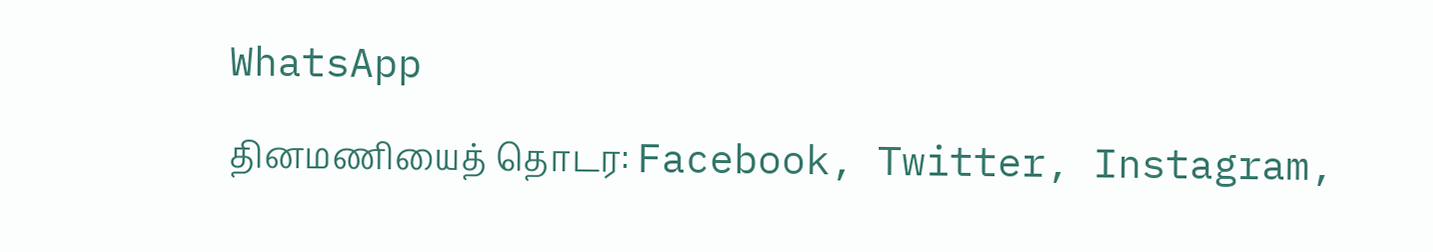WhatsApp

தினமணியைத் தொடர: Facebook, Twitter, Instagram,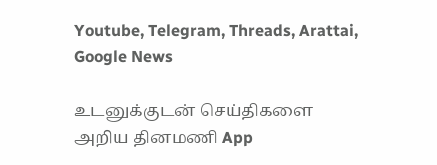Youtube, Telegram, Threads, Arattai, Google News

உடனுக்குடன் செய்திகளை அறிய தினமணி App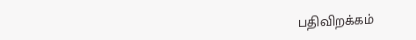பதிவிறக்கம்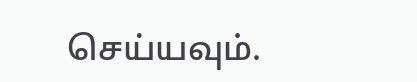செய்யவும்.